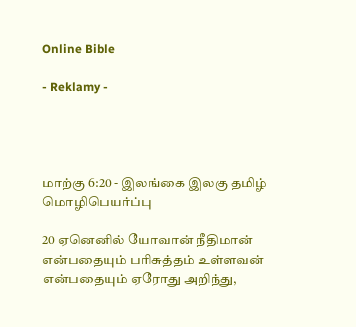Online Bible

- Reklamy -




மாற்கு 6:20 - இலங்கை இலகு தமிழ் மொழிபெயர்ப்பு

20 ஏனெனில் யோவான் நீதிமான் என்பதையும் பரிசுத்தம் உள்ளவன் என்பதையும் ஏரோது அறிந்து,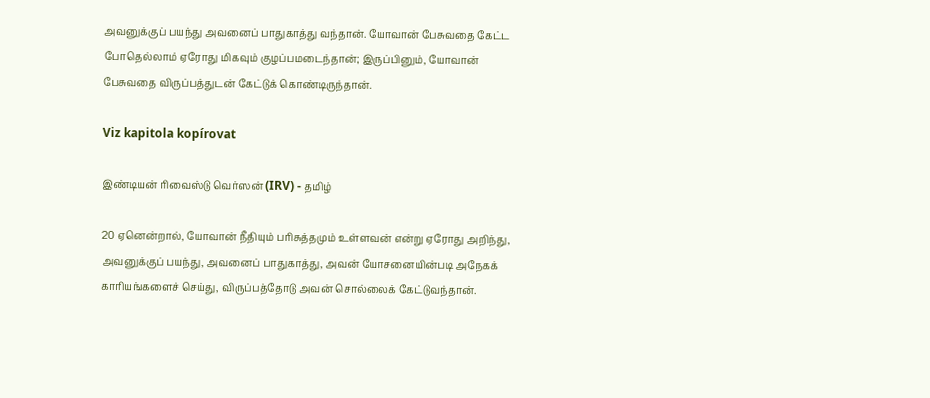அவனுக்குப் பயந்து அவனைப் பாதுகாத்து வந்தான். யோவான் பேசுவதை கேட்ட போதெல்லாம் ஏரோது மிகவும் குழப்பமடைந்தான்; இருப்பினும், யோவான் பேசுவதை விருப்பத்துடன் கேட்டுக் கொண்டிருந்தான்.

Viz kapitola kopírovat

இண்டியன் ரிவைஸ்டு வெர்ஸன் (IRV) - தமிழ்

20 ஏனென்றால், யோவான் நீதியும் பரிசுத்தமும் உள்ளவன் என்று ஏரோது அறிந்து, அவனுக்குப் பயந்து, அவனைப் பாதுகாத்து, அவன் யோசனையின்படி அநேகக் காரியங்களைச் செய்து, விருப்பத்தோடு அவன் சொல்லைக் கேட்டுவந்தான்.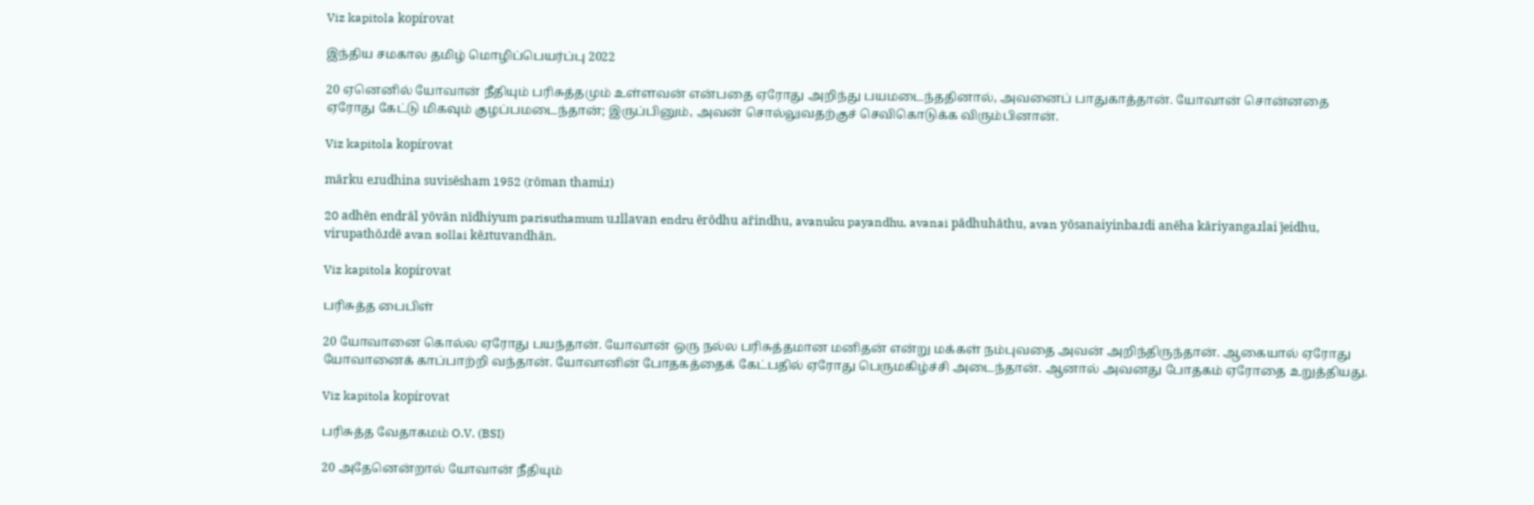Viz kapitola kopírovat

இந்திய சமகால தமிழ் மொழிப்பெயர்ப்பு 2022

20 ஏனெனில் யோவான் நீதியும் பரிசுத்தமும் உள்ளவன் என்பதை ஏரோது அறிந்து பயமடைந்ததினால், அவனைப் பாதுகாத்தான். யோவான் சொன்னதை ஏரோது கேட்டு மிகவும் குழப்பமடைந்தான்; இருப்பினும், அவன் சொல்லுவதற்குச் செவிகொடுக்க விரும்பினான்.

Viz kapitola kopírovat

mārku eɹudhina suvisēsham 1952 (rōman thamiɹ)

20 adhēn endrāl yōvān nīdhiyum parisuthamum uɹllavan endru ērōdhu ar̄indhu, avanuku payandhu, avanai pādhuhāthu, avan yōsanaiyinbaɹdi anēha kāriyangaɹlai j̄eidhu, virupathōɹdē avan sollai kēɹtuvandhān.

Viz kapitola kopírovat

பரிசுத்த பைபிள்

20 யோவானை கொல்ல ஏரோது பயந்தான். யோவான் ஒரு நல்ல பரிசுத்தமான மனிதன் என்று மக்கள் நம்புவதை அவன் அறிந்திருந்தான். ஆகையால் ஏரோது யோவானைக் காப்பாற்றி வந்தான். யோவானின் போதகத்தைக் கேட்பதில் ஏரோது பெருமகிழ்ச்சி அடைந்தான். ஆனால் அவனது போதகம் ஏரோதை உறுத்தியது.

Viz kapitola kopírovat

பரிசுத்த வேதாகமம் O.V. (BSI)

20 அதேனென்றால் யோவான் நீதியும்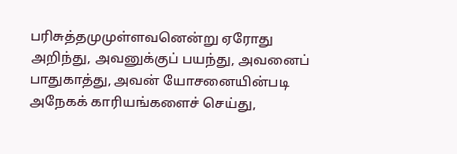பரிசுத்தமுமுள்ளவனென்று ஏரோது அறிந்து, அவனுக்குப் பயந்து, அவனைப் பாதுகாத்து, அவன் யோசனையின்படி அநேகக் காரியங்களைச் செய்து,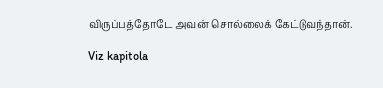விருப்பத்தோடே அவன் சொல்லைக் கேட்டுவந்தான்.

Viz kapitola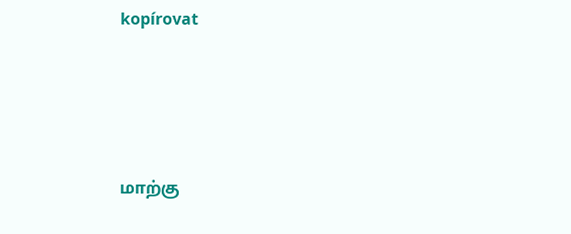kopírovat




மாற்கு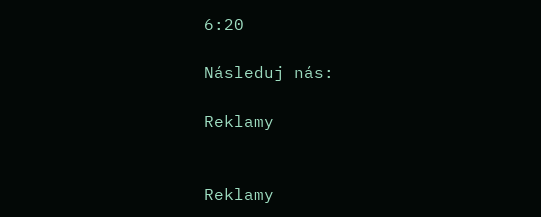6:20

Následuj nás:

Reklamy


Reklamy